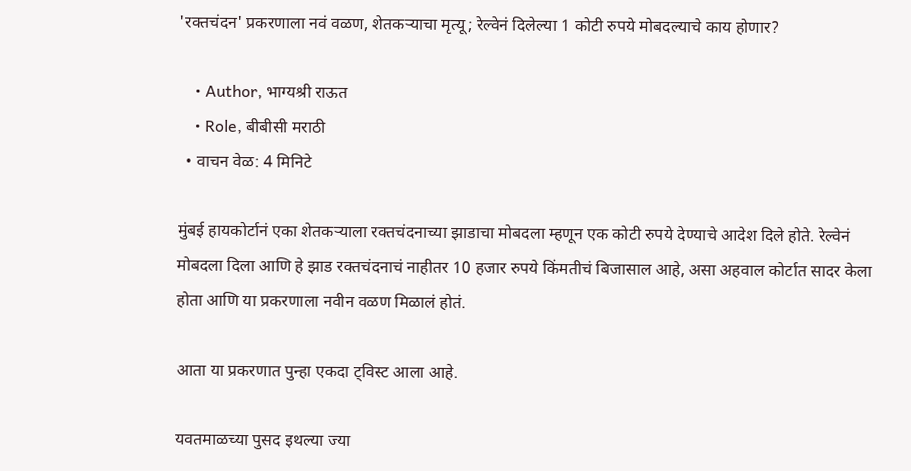'रक्तचंदन' प्रकरणाला नवं वळण, शेतकऱ्याचा मृत्यू; रेल्वेनं दिलेल्या 1 कोटी रुपये मोबदल्याचे काय होणार?

    • Author, भाग्यश्री राऊत
    • Role, बीबीसी मराठी
  • वाचन वेळ: 4 मिनिटे

मुंबई हायकोर्टानं एका शेतकऱ्याला रक्तचंदनाच्या झाडाचा मोबदला म्हणून एक कोटी रुपये देण्याचे आदेश दिले होते. रेल्वेनं मोबदला दिला आणि हे झाड रक्तचंदनाचं नाहीतर 10 हजार रुपये किंमतीचं बिजासाल आहे, असा अहवाल कोर्टात सादर केला होता आणि या प्रकरणाला नवीन वळण मिळालं होतं.

आता या प्रकरणात पुन्हा एकदा ट्विस्ट आला आहे.

यवतमाळच्या पुसद इथल्या ज्या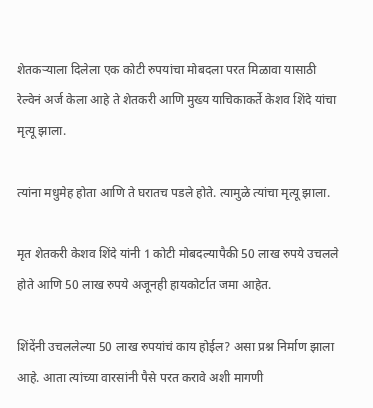शेतकऱ्याला दिलेला एक कोटी रुपयांचा मोबदला परत मिळावा यासाठी रेल्वेनं अर्ज केला आहे ते शेतकरी आणि मुख्य याचिकाकर्ते केशव शिंदे यांचा मृत्यू झाला.

त्यांना मधुमेह होता आणि ते घरातच पडले होते. त्यामुळे त्यांचा मृत्यू झाला.

मृत शेतकरी केशव शिंदे यांनी 1 कोटी मोबदल्यापैकी 50 लाख रुपये उचलले होते आणि 50 लाख रुपये अजूनही हायकोर्टात जमा आहेत.

शिंदेंनी उचललेल्या 50 लाख रुपयांचं काय होईल? असा प्रश्न निर्माण झाला आहे. आता त्यांच्या वारसांनी पैसे परत करावे अशी मागणी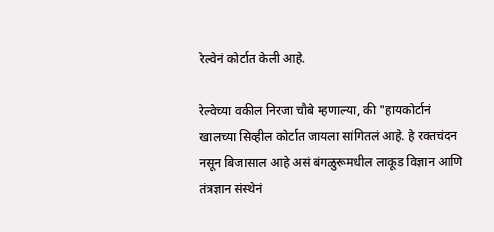रेल्वेनं कोर्टात केली आहे.

रेल्वेच्या वकील निरजा चौबे म्हणाल्या, की "हायकोर्टानं खालच्या सिव्हील कोर्टात जायला सांगितलं आहे. हे रक्तचंदन नसून बिजासाल आहे असं बंगळुरूमधील लाकूड विज्ञान आणि तंत्रज्ञान संस्थेनं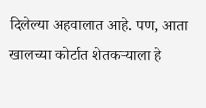दिलेल्या अहवालात आहे. पण, आता खालच्या कोर्टात शेतकऱ्याला हे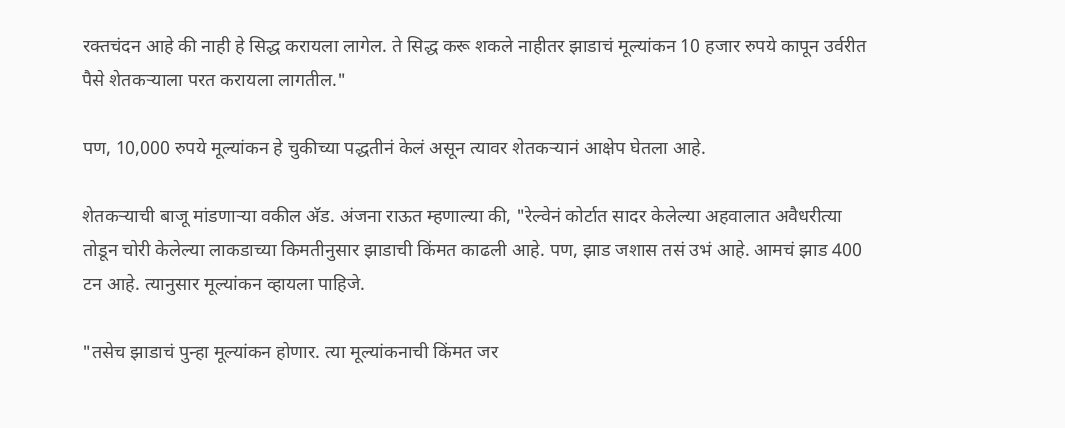रक्तचंदन आहे की नाही हे सिद्ध करायला लागेल. ते सिद्ध करू शकले नाहीतर झाडाचं मूल्यांकन 10 हजार रुपये कापून उर्वरीत पैसे शेतकऱ्याला परत करायला लागतील."

पण, 10,000 रुपये मूल्यांकन हे चुकीच्या पद्धतीनं केलं असून त्यावर शेतकऱ्यानं आक्षेप घेतला आहे.

शेतकऱ्याची बाजू मांडणाऱ्या वकील अ‍ॅड. अंजना राऊत म्हणाल्या की, "रेल्वेनं कोर्टात सादर केलेल्या अहवालात अवैधरीत्या तोडून चोरी केलेल्या लाकडाच्या किमतीनुसार झाडाची किंमत काढली आहे. पण, झाड जशास तसं उभं आहे. आमचं झाड 400 टन आहे. त्यानुसार मूल्यांकन व्हायला पाहिजे.

"तसेच झाडाचं पुन्हा मूल्यांकन होणार. त्या मूल्यांकनाची किंमत जर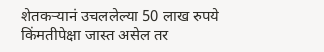शेतकऱ्यानं उचललेल्या 50 लाख रुपये किंमतीपेक्षा जास्त असेल तर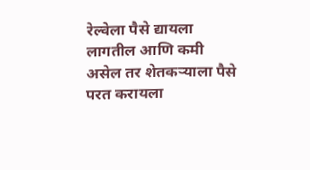रेल्वेला पैसे द्यायला लागतील आणि कमी असेल तर शेतकऱ्याला पैसे परत करायला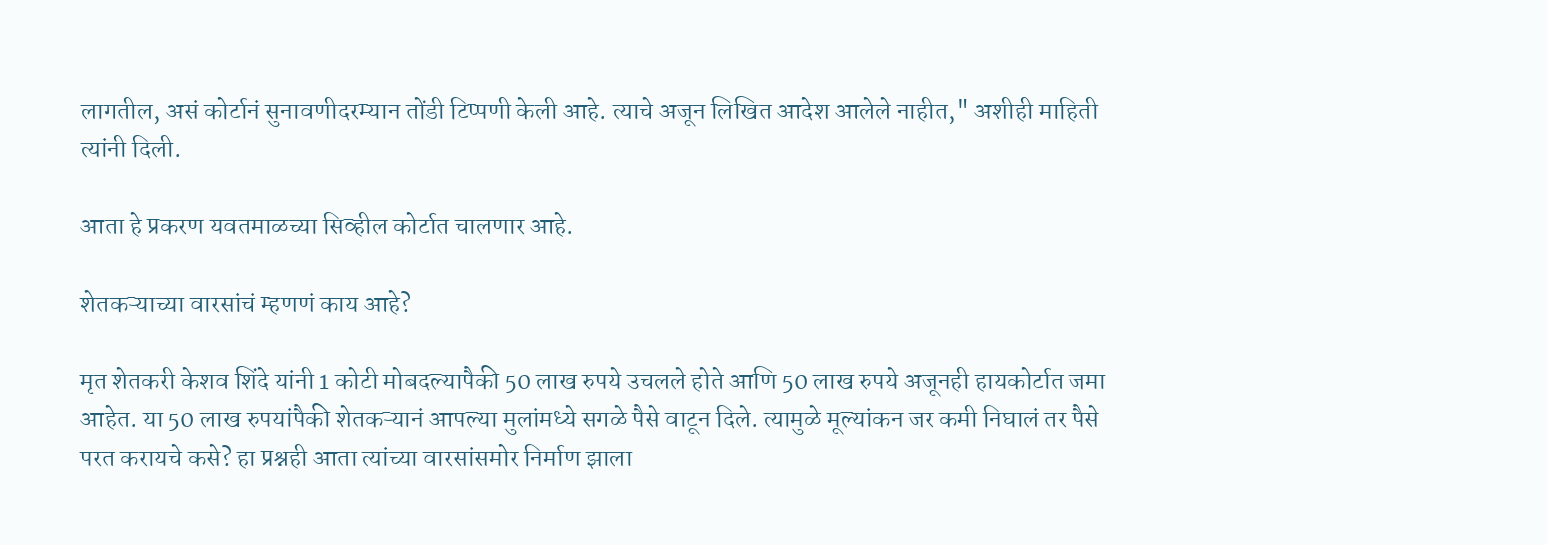लागतील, असं कोर्टानं सुनावणीदरम्यान तोंडी टिप्पणी केली आहे. त्याचे अजून लिखित आदेश आलेले नाहीत," अशीही माहिती त्यांनी दिली.

आता हे प्रकरण यवतमाळच्या सिव्हील कोर्टात चालणार आहे.

शेतकऱ्याच्या वारसांचं म्हणणं काय आहे?

मृत शेतकरी केशव शिंदे यांनी 1 कोटी मोबदल्यापैकी 50 लाख रुपये उचलले होते आणि 50 लाख रुपये अजूनही हायकोर्टात जमा आहेत. या 50 लाख रुपयांपैकी शेतकऱ्यानं आपल्या मुलांमध्ये सगळे पैसे वाटून दिले. त्यामुळे मूल्यांकन जर कमी निघालं तर पैसे परत करायचे कसे? हा प्रश्नही आता त्यांच्या वारसांसमोर निर्माण झाला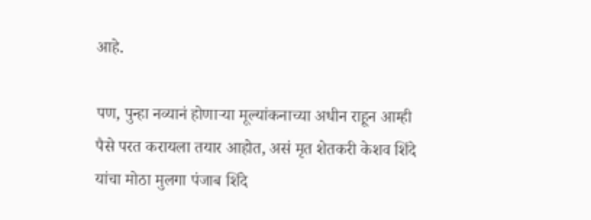आहे.

पण, पुन्हा नव्यानं होणाऱ्या मूल्यांकनाच्या अधीन राहून आम्ही पैसे परत करायला तयार आहोत, असं मृत शेतकरी केशव शिंदे यांचा मोठा मुलगा पंजाब शिंदे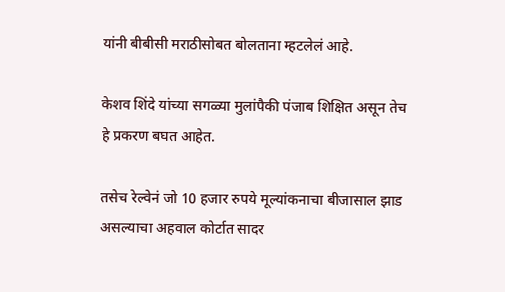यांनी बीबीसी मराठीसोबत बोलताना म्हटलेलं आहे.

केशव शिंदे यांच्या सगळ्या मुलांपैकी पंजाब शिक्षित असून तेच हे प्रकरण बघत आहेत.

तसेच रेल्वेनं जो 10 हजार रुपये मूल्यांकनाचा बीजासाल झाड असल्याचा अहवाल कोर्टात सादर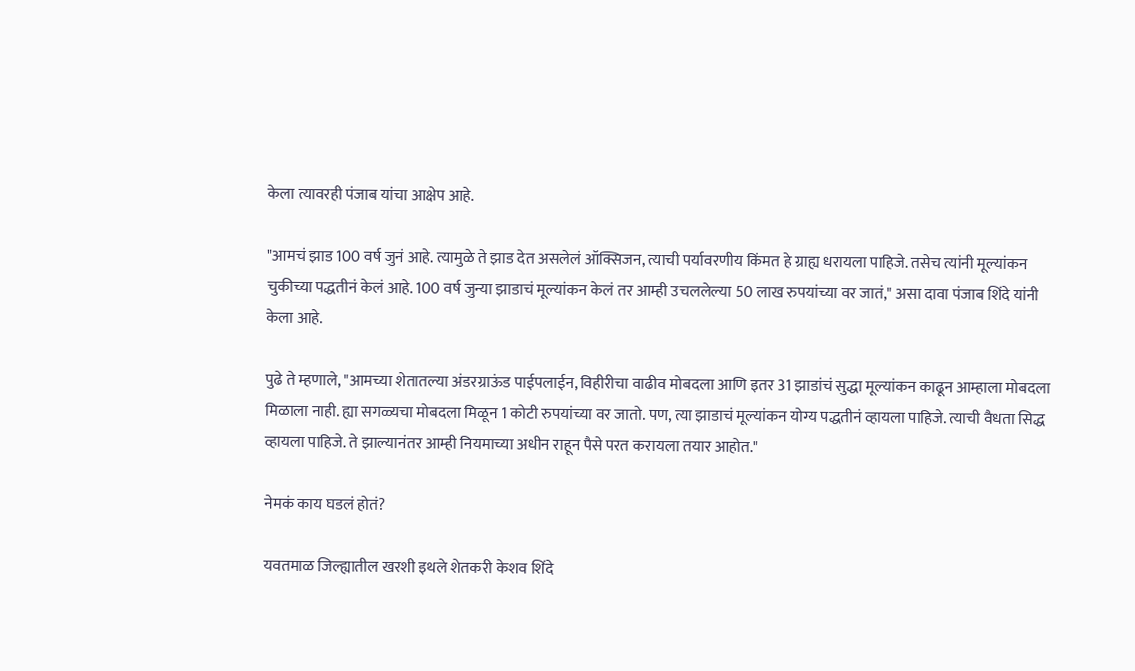केला त्यावरही पंजाब यांचा आक्षेप आहे.

"आमचं झाड 100 वर्ष जुनं आहे. त्यामुळे ते झाड देत असलेलं ऑक्सिजन, त्याची पर्यावरणीय किंमत हे ग्राह्य धरायला पाहिजे. तसेच त्यांनी मूल्यांकन चुकीच्या पद्धतीनं केलं आहे. 100 वर्ष जुन्या झाडाचं मूल्यांकन केलं तर आम्ही उचललेल्या 50 लाख रुपयांच्या वर जातं," असा दावा पंजाब शिंदे यांनी केला आहे.

पुढे ते म्हणाले, "आमच्या शेतातल्या अंडरग्राऊंड पाईपलाईन, विहीरीचा वाढीव मोबदला आणि इतर 31 झाडांचं सुद्धा मूल्यांकन काढून आम्हाला मोबदला मिळाला नाही. ह्या सगळ्यचा मोबदला मिळून 1 कोटी रुपयांच्या वर जातो. पण, त्या झाडाचं मूल्यांकन योग्य पद्धतीनं व्हायला पाहिजे. त्याची वैधता सिद्ध व्हायला पाहिजे. ते झाल्यानंतर आम्ही नियमाच्या अधीन राहून पैसे परत करायला तयार आहोत."

नेमकं काय घडलं होतं?

यवतमाळ जिल्ह्यातील खरशी इथले शेतकरी केशव शिंदे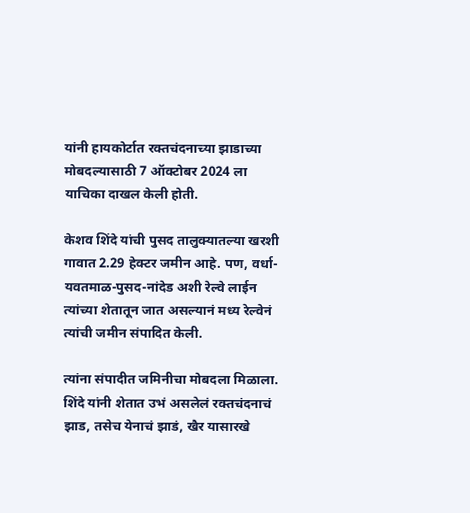यांनी हायकोर्टात रक्तचंदनाच्या झाडाच्या मोबदल्यासाठी 7 ऑक्टोबर 2024 ला याचिका दाखल केली होती.

केशव शिंदे यांची पुसद तालुक्यातल्या खरशी गावात 2.29 हेक्टर जमीन आहे. पण, वर्धा-यवतमाळ-पुसद-नांदेड अशी रेल्वे लाईन त्यांच्या शेतातून जात असल्यानं मध्य रेल्वेनं त्यांची जमीन संपादित केली.

त्यांना संपादीत जमिनीचा मोबदला मिळाला. शिंदे यांनी शेतात उभं असलेलं रक्तचंदनाचं झाड, तसेच येनाचं झाडं, खैर यासारखे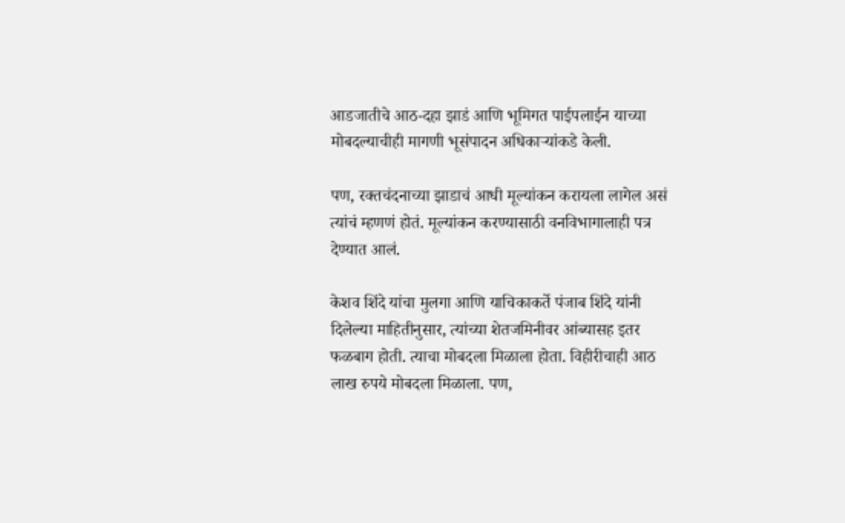आडजातीचे आठ-दहा झाडं आणि भूमिगत पाईपलाईन याच्या मोबदल्याचीही मागणी भूसंपादन अधिकाऱ्यांकडे केली.

पण, रक्तचंदनाच्या झाडाचं आधी मूल्यांकन करायला लागेल असं त्यांचं म्हणणं होतं. मूल्यांकन करण्यासाठी वनविभागालाही पत्र देण्यात आलं.

केशव शिंदे यांचा मुलगा आणि याचिकाकर्ते पंजाब शिंदे यांनी दिलेल्या माहितीनुसार, त्यांच्या शेतजमिनीवर आंब्यासह इतर फळबाग होती. त्याचा मोबदला मिळाला होता. विहीरीचाही आठ लाख रुपये मोबदला मिळाला. पण,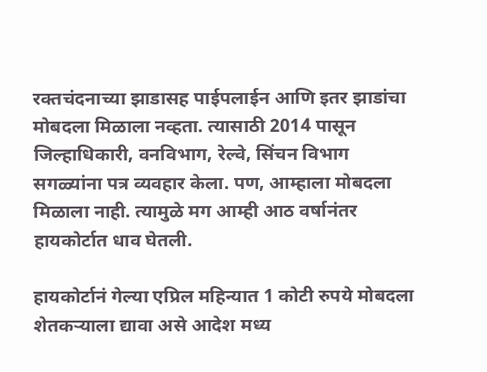रक्तचंदनाच्या झाडासह पाईपलाईन आणि इतर झाडांचा मोबदला मिळाला नव्हता. त्यासाठी 2014 पासून जिल्हाधिकारी, वनविभाग, रेल्वे, सिंचन विभाग सगळ्यांना पत्र व्यवहार केला. पण, आम्हाला मोबदला मिळाला नाही. त्यामुळे मग आम्ही आठ वर्षानंतर हायकोर्टात धाव घेतली.

हायकोर्टानं गेल्या एप्रिल महिन्यात 1 कोटी रुपये मोबदला शेतकऱ्याला द्यावा असे आदेश मध्य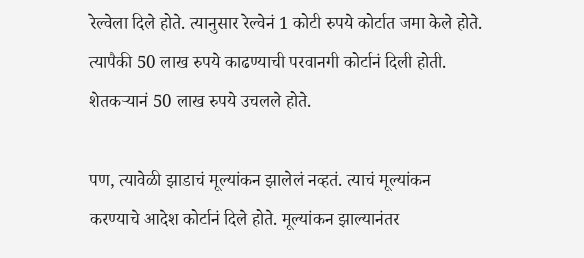रेल्वेला दिले होते. त्यानुसार रेल्वेनं 1 कोटी रुपये कोर्टात जमा केले होते. त्यापैकी 50 लाख रुपये काढण्याची परवानगी कोर्टानं दिली होती. शेतकऱ्यानं 50 लाख रुपये उचलले होते.

पण, त्यावेळी झाडाचं मूल्यांकन झालेलं नव्हतं. त्याचं मूल्यांकन करण्याचे आदेश कोर्टानं दिले होते. मूल्यांकन झाल्यानंतर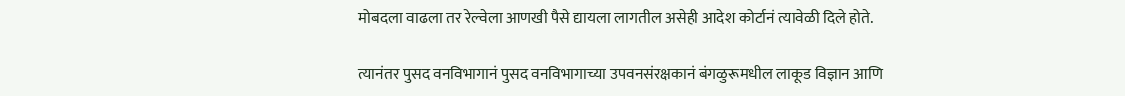मोबदला वाढला तर रेल्वेला आणखी पैसे द्यायला लागतील असेही आदेश कोर्टानं त्यावेळी दिले होते.

त्यानंतर पुसद वनविभागानं पुसद वनविभागाच्या उपवनसंरक्षकानं बंगळुरूमधील लाकूड विज्ञान आणि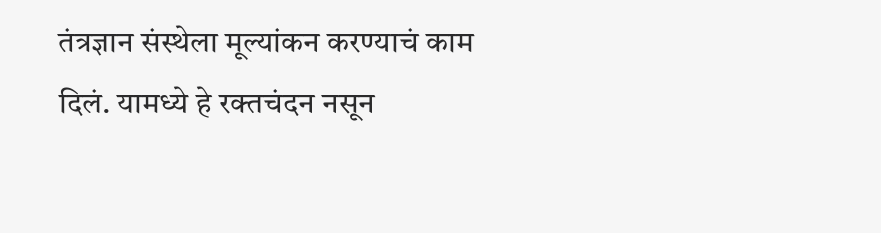तंत्रज्ञान संस्थेला मूल्यांकन करण्याचं काम दिलं. यामध्ये हे रक्तचंदन नसून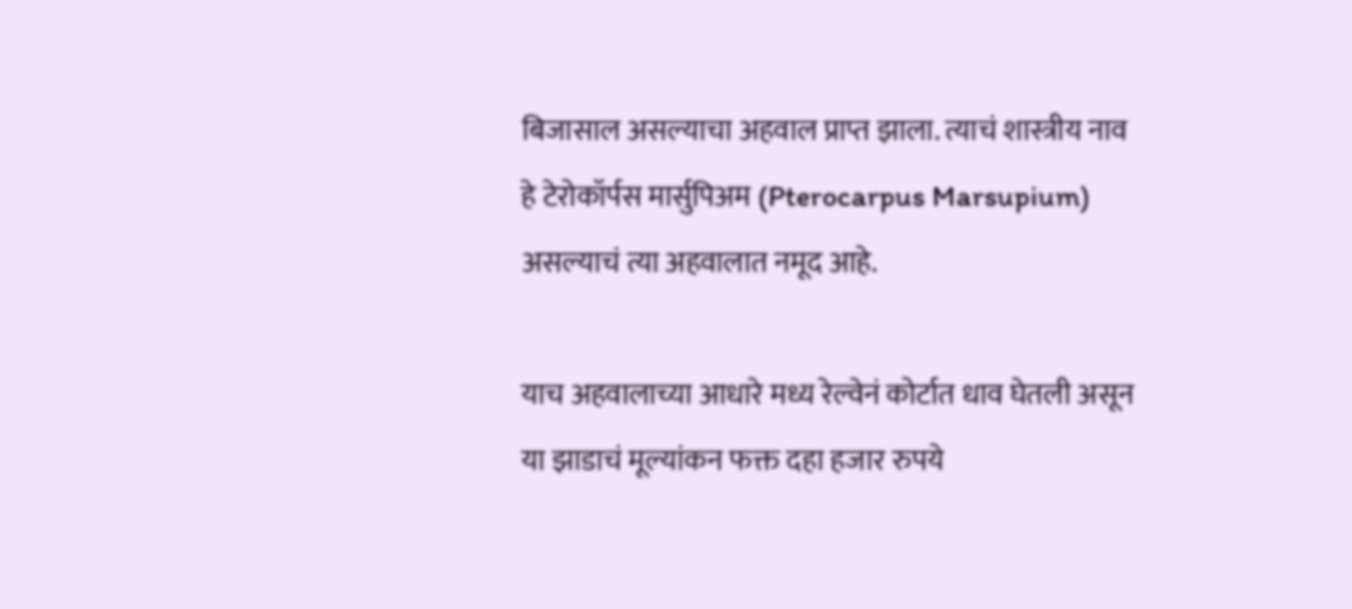बिजासाल असल्याचा अहवाल प्राप्त झाला. त्याचं शास्त्रीय नाव हे टेरोकॉर्पस मार्सुपिअम (Pterocarpus Marsupium) असल्याचं त्या अहवालात नमूद आहे.

याच अहवालाच्या आधारे मध्य रेल्वेनं कोर्टात धाव घेतली असून या झाडाचं मूल्यांकन फक्त दहा हजार रुपये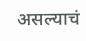असल्याचं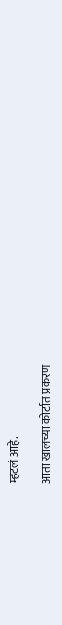म्हटलं आहे.

आता खालच्या कोर्टात प्रकरण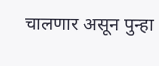चालणार असून पुन्हा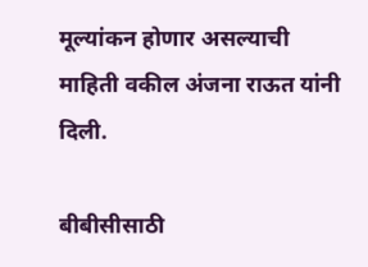मूल्यांकन होणार असल्याची माहिती वकील अंजना राऊत यांनी दिली.

बीबीसीसाठी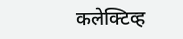कलेक्टिव्ह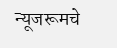न्यूजरूमचे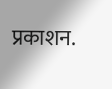प्रकाशन.